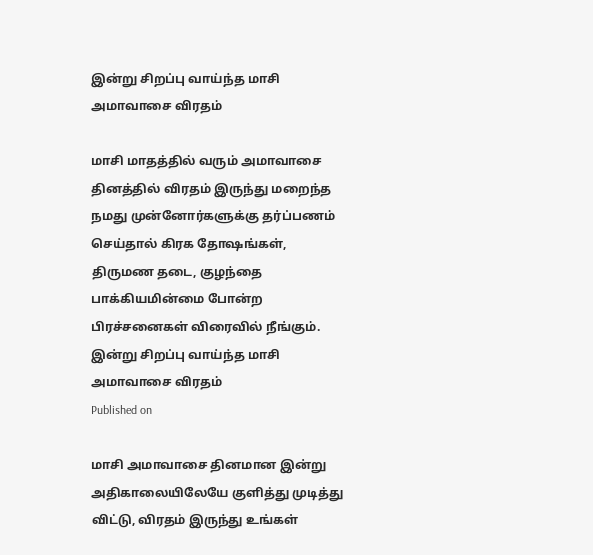இன்று சிறப்பு வாய்ந்த மாசி அமாவாசை விரதம்

மாசி மாதத்தில் வரும் அமாவாசை தினத்தில் விரதம் இருந்து மறைந்த நமது முன்னோர்களுக்கு தர்ப்பணம் செய்தால் கிரக தோஷங்கள், திருமண தடை, குழந்தை பாக்கியமின்மை போன்ற பிரச்சனைகள் விரைவில் நீங்கும்.
இன்று சிறப்பு வாய்ந்த மாசி அமாவாசை விரதம்
Published on

மாசி அமாவாசை தினமான இன்று அதிகாலையிலேயே குளித்து முடித்து விட்டு, விரதம் இருந்து உங்கள்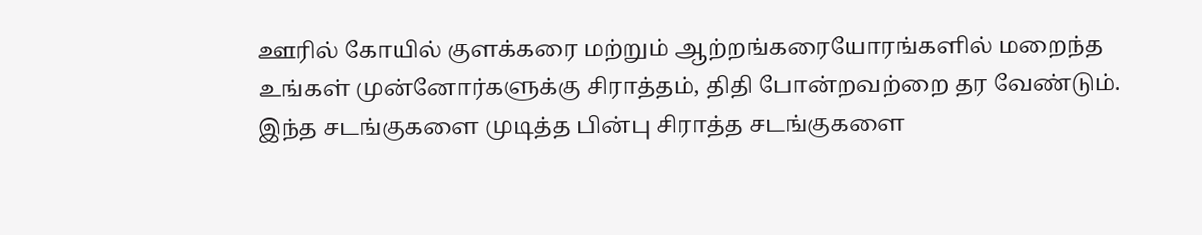ஊரில் கோயில் குளக்கரை மற்றும் ஆற்றங்கரையோரங்களில் மறைந்த உங்கள் முன்னோர்களுக்கு சிராத்தம், திதி போன்றவற்றை தர வேண்டும். இந்த சடங்குகளை முடித்த பின்பு சிராத்த சடங்குகளை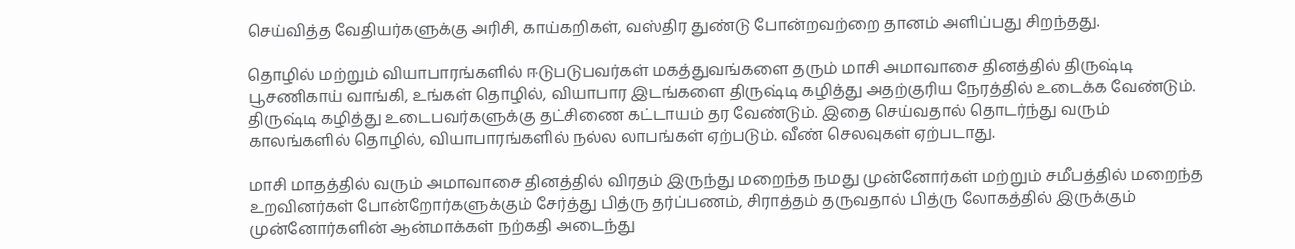செய்வித்த வேதியர்களுக்கு அரிசி, காய்கறிகள், வஸ்திர துண்டு போன்றவற்றை தானம் அளிப்பது சிறந்தது.

தொழில் மற்றும் வியாபாரங்களில் ஈடுபடுபவர்கள் மகத்துவங்களை தரும் மாசி அமாவாசை தினத்தில் திருஷ்டி பூசணிகாய் வாங்கி, உங்கள் தொழில், வியாபார இடங்களை திருஷ்டி கழித்து அதற்குரிய நேரத்தில் உடைக்க வேண்டும். திருஷ்டி கழித்து உடைபவர்களுக்கு தட்சிணை கட்டாயம் தர வேண்டும். இதை செய்வதால் தொடர்ந்து வரும் காலங்களில் தொழில், வியாபாரங்களில் நல்ல லாபங்கள் ஏற்படும். வீண் செலவுகள் ஏற்படாது.

மாசி மாதத்தில் வரும் அமாவாசை தினத்தில் விரதம் இருந்து மறைந்த நமது முன்னோர்கள் மற்றும் சமீபத்தில் மறைந்த உறவினர்கள் போன்றோர்களுக்கும் சேர்த்து பித்ரு தர்ப்பணம், சிராத்தம் தருவதால் பித்ரு லோகத்தில் இருக்கும் முன்னோர்களின் ஆன்மாக்கள் நற்கதி அடைந்து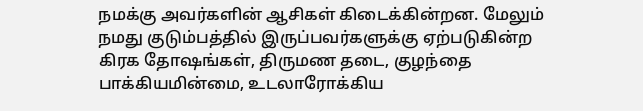நமக்கு அவர்களின் ஆசிகள் கிடைக்கின்றன. மேலும் நமது குடும்பத்தில் இருப்பவர்களுக்கு ஏற்படுகின்ற கிரக தோஷங்கள், திருமண தடை, குழந்தை பாக்கியமின்மை, உடலாரோக்கிய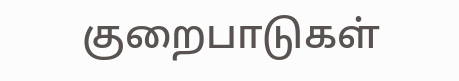குறைபாடுகள்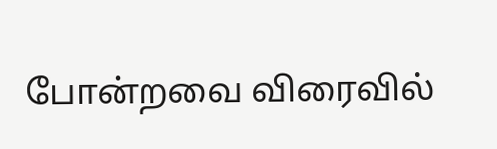போன்றவை விரைவில்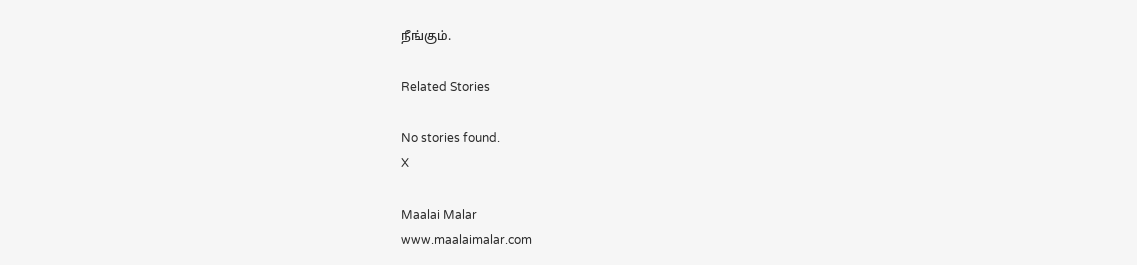நீங்கும்.

Related Stories

No stories found.
X

Maalai Malar
www.maalaimalar.com